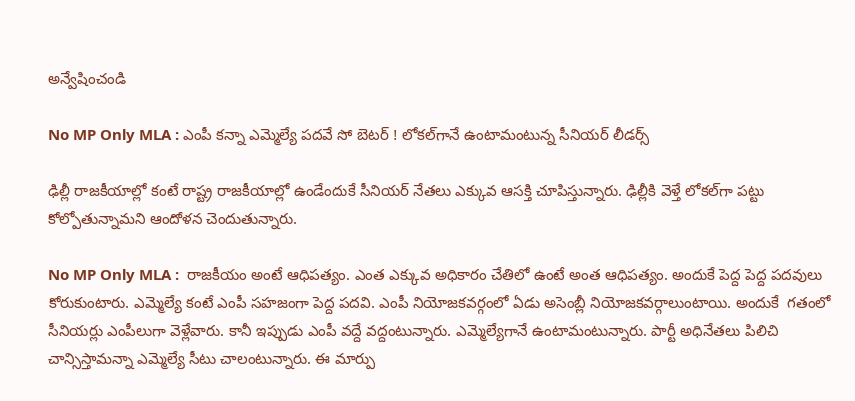అన్వేషించండి

No MP Only MLA : ఎంపీ కన్నా ఎమ్మెల్యే పదవే సో బెటర్ ! లోకల్‌గానే ఉంటామంటున్న సీనియర్ లీడర్స్

ఢిల్లీ రాజకీయాల్లో కంటే రాష్ట్ర రాజకీయాల్లో ఉండేందుకే సీనియర్ నేతలు ఎక్కువ ఆసక్తి చూపిస్తున్నారు. ఢిల్లీకి వెళ్తే లోకల్‌గా పట్టు కోల్పోతున్నామని ఆందోళన చెందుతున్నారు.

No MP Only MLA :  రాజకీయం అంటే ఆధిపత్యం. ఎంత ఎక్కువ అధికారం చేతిలో ఉంటే అంత ఆధిపత్యం. అందుకే పెద్ద పెద్ద పదవులు కోరుకుంటారు. ఎమ్మెల్యే కంటే ఎంపీ సహజంగా పెద్ద పదవి. ఎంపీ నియోజకవర్గంలో ఏడు అసెంబ్లీ నియోజకవర్గాలుంటాయి. అందుకే  గతంలో సీనియర్లు ఎంపీలుగా వెళ్లేవారు. కానీ ఇప్పుడు ఎంపీ వద్దే వద్దంటున్నారు. ఎమ్మెల్యేగానే ఉంటామంటున్నారు. పార్టీ అధినేతలు పిలిచి చాన్సిస్తామన్నా ఎమ్మెల్యే సీటు చాలంటున్నారు. ఈ మార్పు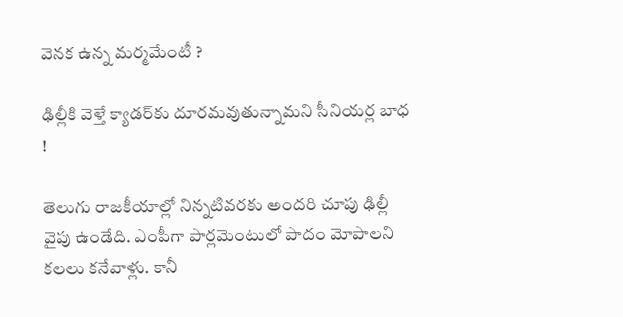వెనక ఉన్న మర్మమేంటీ ?

ఢిల్లీకి వెళ్తే క్యాడర్‌కు దూరమవుతున్నామని సీనియర్ల బాధ  !

తెలుగు రాజకీయాల్లో నిన్నటివరకు అందరి చూపు ఢిల్లీ వైపు ఉండేది. ఎంపీగా పార్లమెంటులో పాదం మోపాలని కలలు కనేవాళ్లు. కానీ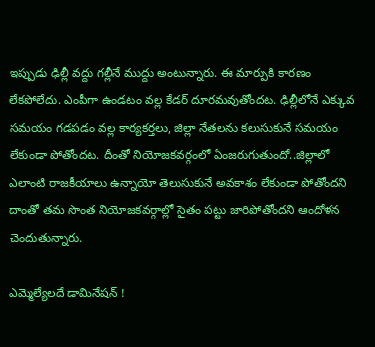ఇప్పుడు ఢిల్లీ వద్దు గల్లీనే ముద్దు అంటున్నారు. ఈ మార్పుకి కారణం లేకపోలేదు. ఎంపీగా ఉండటం వల్ల కేడర్‌ దూరమవుతోందట. ఢిల్లీలోనే ఎక్కువ సమయం గడపడం వల్ల కార్యకర్తలు, జిల్లా నేతలను కలుసుకునే సమయం లేకుండా పోతోందట. దీంతో నియోజకవర్గంలో ఏంజరుగుతుందో..జిల్లాలో ఎలాంటి రాజకీయాలు ఉన్నాయో తెలుసుకునే అవకాశం లేకుండా పోతోందని దాంతో తమ సొంత నియోజకవర్గాల్లో సైతం పట్టు జారిపోతోందని ఆందోళన చెందుతున్నారు.

ఎమ్మెల్యేలదే డామినేషన్ !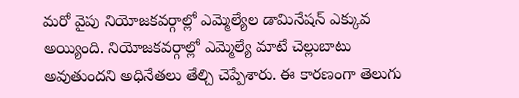మ‌రో వైపు నియోజ‌క‌వ‌ర్గాల్లో ఎమ్మెల్యేల డామినేష‌న్ ఎక్కువ అయ్యింది. నియోజకవర్గాల్లో ఎమ్మెల్యే మాటే చెల్లుబాటు అవుతుందని అధినేతలు తేల్చి చెప్పేశారు. ఈ కారణంగా తెలుగు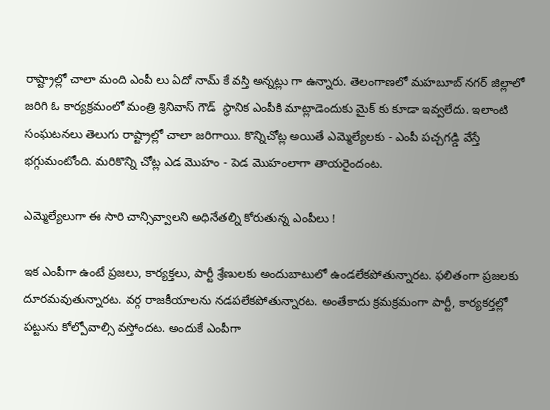రాష్ట్రాల్లో చాలా మంది ఎంపీ లు ఏదో నామ్ కే వ‌స్తి అన్న‌ట్లు గా ఉన్నారు. తెలంగాణ‌లో మ‌హ‌బూబ్ న‌గ‌ర్ జిల్లాలో జ‌రిగి ఓ కార్య‌క్ర‌మంలో మంత్రి శ్రినివాస్ గౌడ్  స్థానిక ఎంపీకి మాట్లాడెందుకు మైక్ కు కూడా ఇవ్వ‌లేదు. ఇలాంటి సంఘ‌ట‌న‌లు తెలుగు రాష్ట్రాల్లో చాలా జ‌రిగాయి. కొన్నిచోట్ల అయితే ఎమ్మెల్యేలకు - ఎంపీ ప‌చ్చ‌గ‌డ్డి వేస్తే భగ్గుమంటోంది. మరికొన్ని చోట్ల ఎడ మొహం - పెడ మొహంలాగా తాయ‌రైందంట‌.

ఎమ్మెల్యేలుగా ఈ సారి చాన్సివ్వాలని అధినేతల్ని కోరుతున్న ఎంపీలు !

ఇక ఎంపీగా ఉంటే ప్రజలు, కార్యక్తలు, పార్టీ శ్రేణులకు అందుబాటులో ఉండలేకపోతున్నారట. ఫలితంగా ప్రజలకు దూరమవుతున్నారట. వర్గ రాజకీయాలను నడపలేకపోతున్నారట. అంతేకాదు క్రమక్రమంగా పార్టీ, కార్యకర్తల్లో పట్టును కోల్పోవాల్సి వస్తోందట. అందుకే ఎంపీగా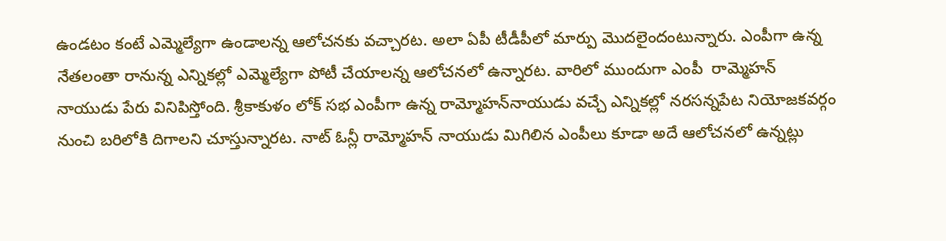ఉండటం కంటే ఎమ్మెల్యేగా ఉండాలన్న ఆలోచనకు వచ్చారట. అలా ఏపీ టీడీపీలో మార్పు మొదలైందంటున్నారు. ఎంపీగా ఉన్న నేతలంతా రానున్న ఎన్నికల్లో ఎమ్మెల్యేగా పోటీ చేయాలన్న ఆలోచనలో ఉన్నారట. వారిలో ముందుగా ఎంపీ  రామ్మెహన్‌ నాయుడు పేరు వినిపిస్తోంది. శ్రీకాకుళం లోక్‌ సభ ఎంపీగా ఉన్న రామ్మోహన్‌నాయుడు వచ్చే ఎన్నికల్లో నరసన్నపేట నియోజకవర్గం నుంచి బరిలోకి దిగాలని చూస్తున్నారట. నాట్‌ ఓన్లీ రామ్మోహన్‌ నాయుడు మిగిలిన ఎంపీలు కూడా అదే ఆలోచనలో ఉన్నట్లు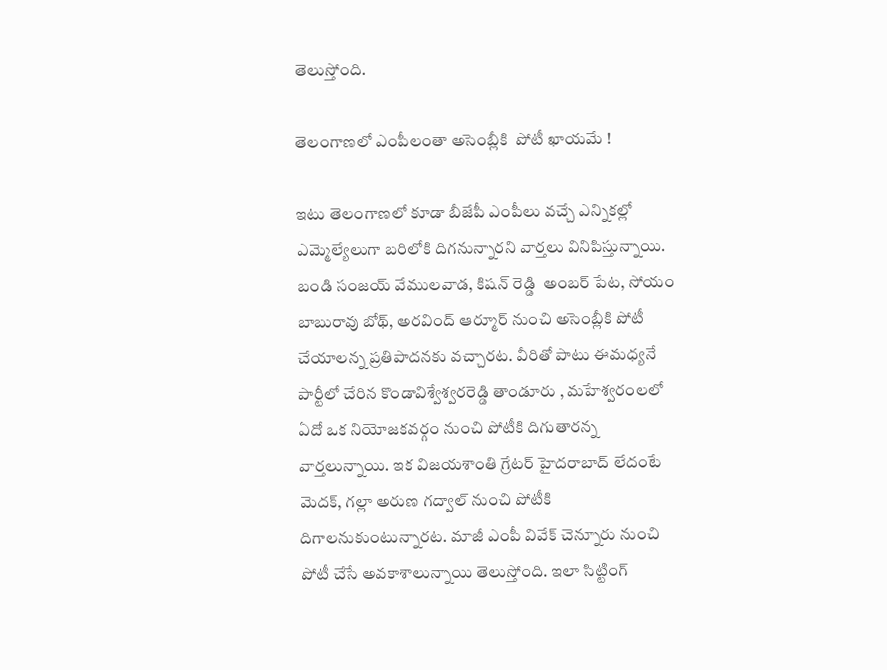తెలుస్తోంది.

తెలంగాణలో ఎంపీలంతా అసెంబ్లీకి  పోటీ ఖాయమే !

ఇటు తెలంగాణలో కూడా బీజేపీ ఎంపీలు వచ్చే ఎన్నికల్లో ఎమ్మెల్యేలుగా బరిలోకి దిగనున్నారని వార్తలు వినిపిస్తున్నాయి. బండి సంజయ్‌ వేములవాడ, కిషన్‌ రెడ్డి  అంబర్‌ పేట, సోయం బాబురావు బోథ్‌, అరవింద్‌ ఆర్మూర్ నుంచి అసెంబ్లీకి పోటీ చేయాలన్న ప్రతిపాదనకు వచ్చారట. వీరితో పాటు ఈమధ్యనే పార్టీలో చేరిన కొండావిశ్వేశ్వరరెడ్డి తాండూరు , మహేశ్వరంలలో ఏదో ఒక నియోజకవర్గం నుంచి పోటీకి దిగుతారన్న వార్తలున్నాయి. ఇక విజయశాంతి గ్రేటర్ హైదరాబాద్‌ లేదంటే మెదక్‌, గల్లా అరుణ గద్వాల్‌ నుంచి పోటీకి దిగాలనుకుంటున్నారట. మాజీ ఎంపీ వివేక్‌ చెన్నూరు నుంచి పోటీ చేసే అవకాశాలున్నాయి తెలుస్తోంది. ఇలా సిట్టింగ్‌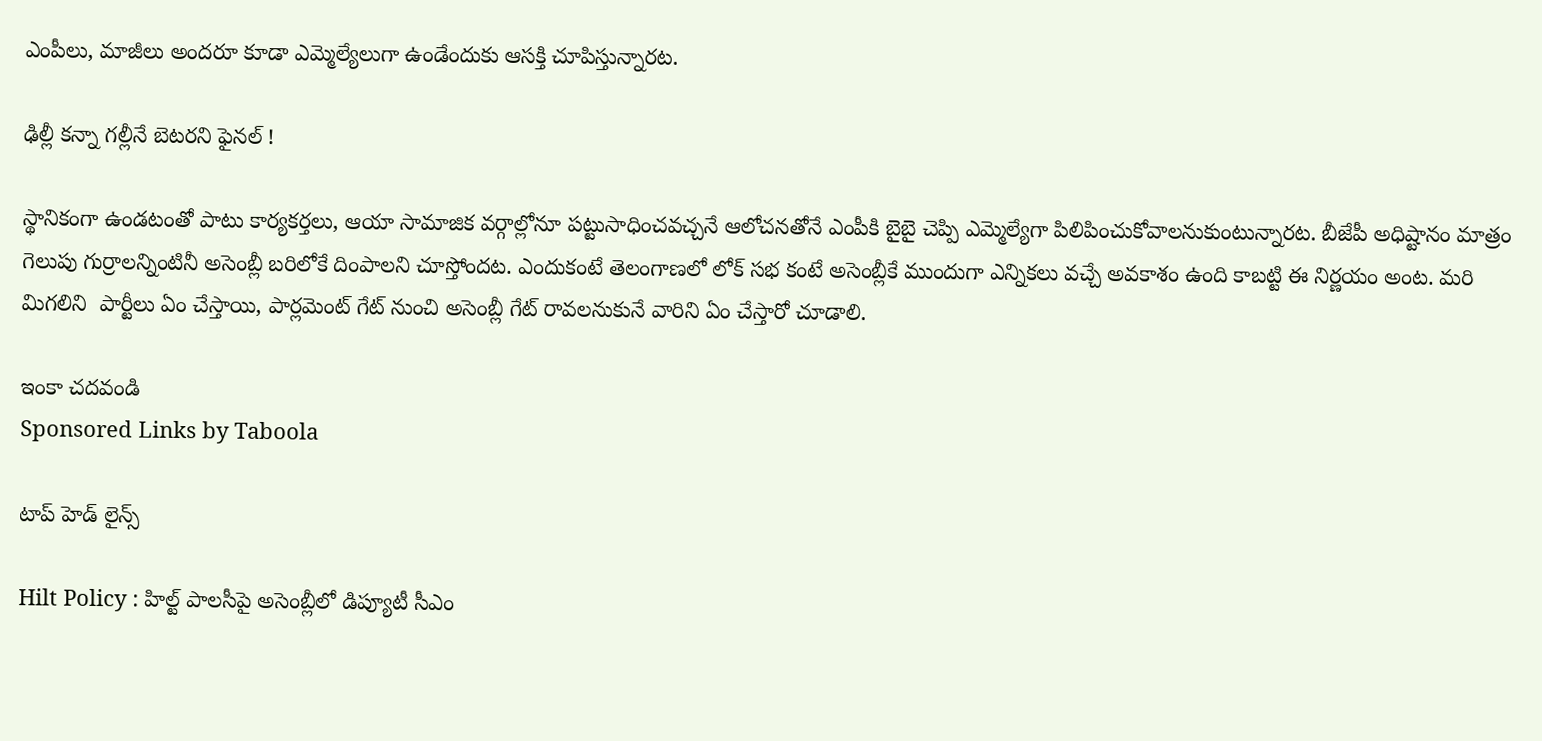ఎంపీలు, మాజీలు అందరూ కూడా ఎమ్మెల్యేలుగా ఉండేందుకు ఆసక్తి చూపిస్తున్నారట.

ఢిల్లీ కన్నా గల్లీనే బెటరని ఫైనల్ !

స్థానికంగా ఉండటంతో పాటు కార్యకర్తలు, ఆయా సామాజిక వర్గాల్లోనూ పట్టుసాధించవచ్చనే ఆలోచనతోనే ఎంపీకి బైబై చెప్పి ఎమ్మెల్యేగా పిలిపించుకోవాలనుకుంటున్నారట. బీజేపీ అధిష్టానం మాత్రం గెలుపు గుర్రాల‌న్నింటినీ అసెంబ్లీ బ‌రిలోకే దింపాల‌ని చూస్తోంద‌ట‌. ఎందుకంటే తెలంగాణ‌లో లోక్ స‌భ కంటే అసెంబ్లీకే ముందుగా ఎన్నిక‌లు వ‌చ్చే అవ‌కాశం ఉంది కాబ‌ట్టి ఈ నిర్ణ‌యం అంట‌. మ‌రి మిగ‌లిని  పార్టీలు ఏం చేస్తాయి, పార్ల‌మెంట్ గేట్ నుంచి అసెంబ్లీ గేట్ రావ‌ల‌నుకునే వారిని ఏం చేస్తారో చూడాలి.

ఇంకా చదవండి
Sponsored Links by Taboola

టాప్ హెడ్ లైన్స్

Hilt Policy : హిల్ట్ పాలసీపై అసెంబ్లీలో డిప్యూటీ సీఎం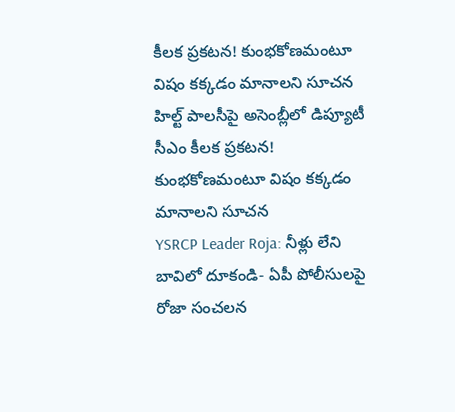కీలక ప్రకటన! కుంభకోణమంటూ విషం కక్కడం మానాలని సూచన
హిల్ట్ పాలసీపై అసెంబ్లీలో డిప్యూటీ సీఎం కీలక ప్రకటన! కుంభకోణమంటూ విషం కక్కడం మానాలని సూచన
YSRCP Leader Roja: నీళ్లు లేని బావిలో దూకండి- ఏపీ పోలీసులపై రోజా సంచలన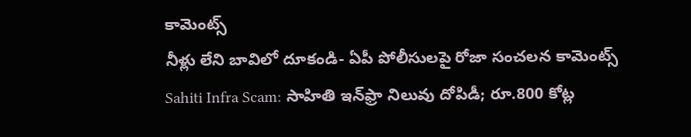కామెంట్స్
నీళ్లు లేని బావిలో దూకండి- ఏపీ పోలీసులపై రోజా సంచలన కామెంట్స్
Sahiti Infra Scam: సాహితి ఇన్‌ఫ్రా నిలువు దోపిడీ; రూ.800 కోట్ల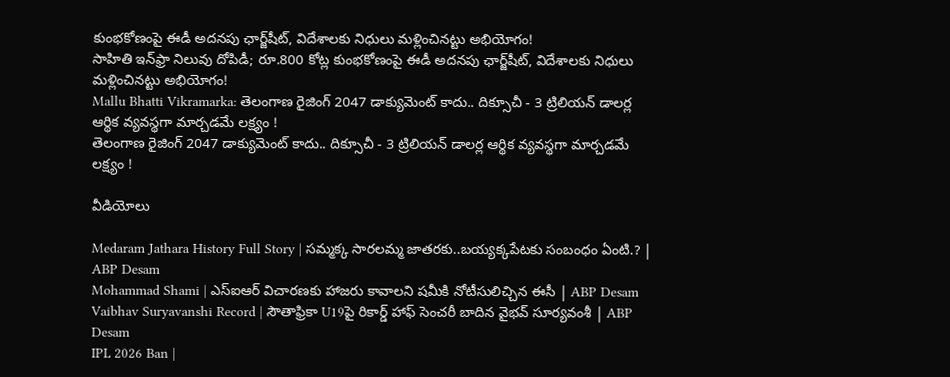కుంభకోణంపై ఈడీ అదనపు ఛార్జ్‌షీట్‌, విదేశాలకు నిధులు మళ్లించినట్టు అభియోగం!
సాహితి ఇన్‌ఫ్రా నిలువు దోపిడీ; రూ.800 కోట్ల కుంభకోణంపై ఈడీ అదనపు ఛార్జ్‌షీట్‌, విదేశాలకు నిధులు మళ్లించినట్టు అభియోగం!
Mallu Bhatti Vikramarka: తెలంగాణ రైజింగ్ 2047 డాక్యుమెంట్ కాదు.. దిక్సూచీ - 3 ట్రిలియన్ డాలర్ల ఆర్థిక వ్యవస్థగా మార్చడమే లక్ష్యం !
తెలంగాణ రైజింగ్ 2047 డాక్యుమెంట్ కాదు.. దిక్సూచీ - 3 ట్రిలియన్ డాలర్ల ఆర్థిక వ్యవస్థగా మార్చడమే లక్ష్యం !

వీడియోలు

Medaram Jathara History Full Story | సమ్మక్క సారలమ్మ జాతరకు..బయ్యక్కపేటకు సంబంధం ఏంటి.? | ABP Desam
Mohammad Shami | ఎస్ఐఆర్ విచారణకు హాజరు కావాలని షమీకి నోటీసులిచ్చిన ఈసీ | ABP Desam
Vaibhav Suryavanshi Record | సౌతాఫ్రికా U19పై రికార్డ్ హాఫ్ సెంచరీ బాదిన వైభవ్ సూర్యవంశీ | ABP Desam
IPL 2026 Ban |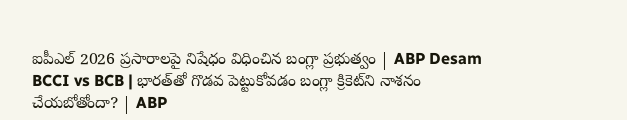ఐపీఎల్ 2026 ప్రసారాలపై నిషేధం విధించిన బంగ్లా ప్రభుత్వం | ABP Desam
BCCI vs BCB | భారత్‌తో గొడవ పెట్టుకోవడం బంగ్లా క్రికెట్‌ని నాశనం చేయబోతోందా? | ABP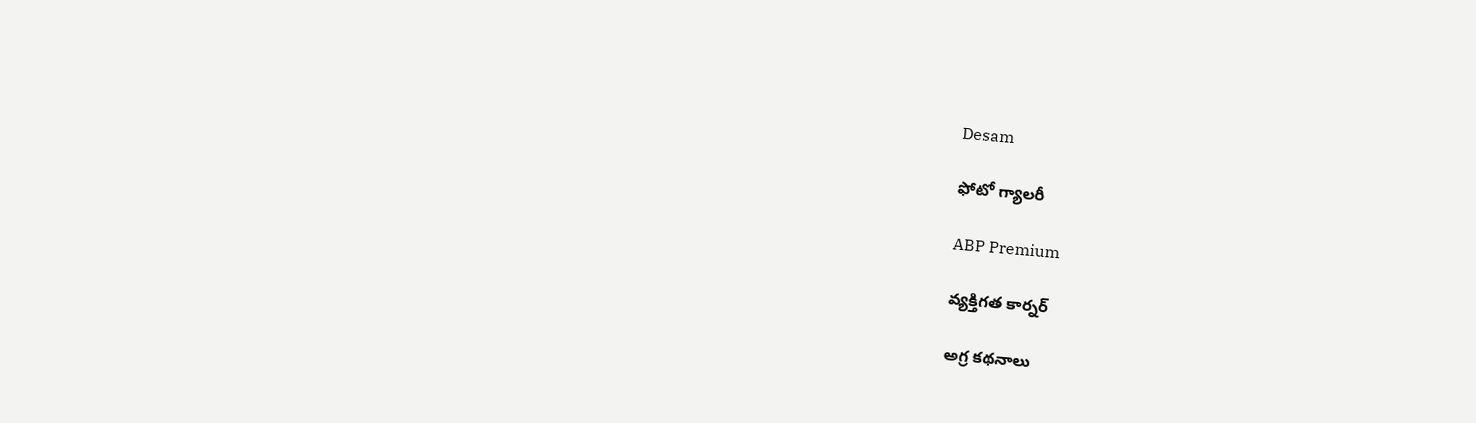Desam

ఫోటో గ్యాలరీ

ABP Premium

వ్యక్తిగత కార్నర్

అగ్ర కథనాలు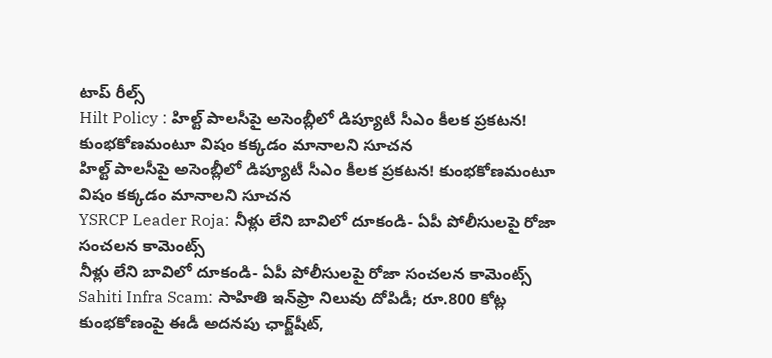టాప్ రీల్స్
Hilt Policy : హిల్ట్ పాలసీపై అసెంబ్లీలో డిప్యూటీ సీఎం కీలక ప్రకటన! కుంభకోణమంటూ విషం కక్కడం మానాలని సూచన
హిల్ట్ పాలసీపై అసెంబ్లీలో డిప్యూటీ సీఎం కీలక ప్రకటన! కుంభకోణమంటూ విషం కక్కడం మానాలని సూచన
YSRCP Leader Roja: నీళ్లు లేని బావిలో దూకండి- ఏపీ పోలీసులపై రోజా సంచలన కామెంట్స్
నీళ్లు లేని బావిలో దూకండి- ఏపీ పోలీసులపై రోజా సంచలన కామెంట్స్
Sahiti Infra Scam: సాహితి ఇన్‌ఫ్రా నిలువు దోపిడీ; రూ.800 కోట్ల కుంభకోణంపై ఈడీ అదనపు ఛార్జ్‌షీట్‌,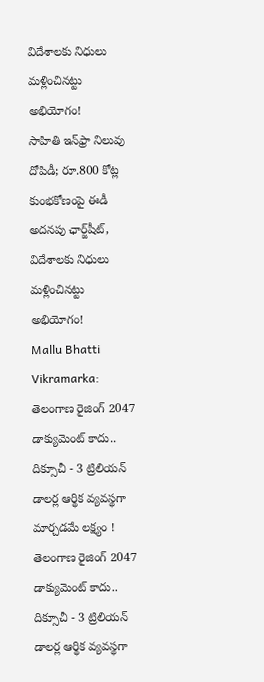విదేశాలకు నిధులు మళ్లించినట్టు అభియోగం!
సాహితి ఇన్‌ఫ్రా నిలువు దోపిడీ; రూ.800 కోట్ల కుంభకోణంపై ఈడీ అదనపు ఛార్జ్‌షీట్‌, విదేశాలకు నిధులు మళ్లించినట్టు అభియోగం!
Mallu Bhatti Vikramarka: తెలంగాణ రైజింగ్ 2047 డాక్యుమెంట్ కాదు.. దిక్సూచీ - 3 ట్రిలియన్ డాలర్ల ఆర్థిక వ్యవస్థగా మార్చడమే లక్ష్యం !
తెలంగాణ రైజింగ్ 2047 డాక్యుమెంట్ కాదు.. దిక్సూచీ - 3 ట్రిలియన్ డాలర్ల ఆర్థిక వ్యవస్థగా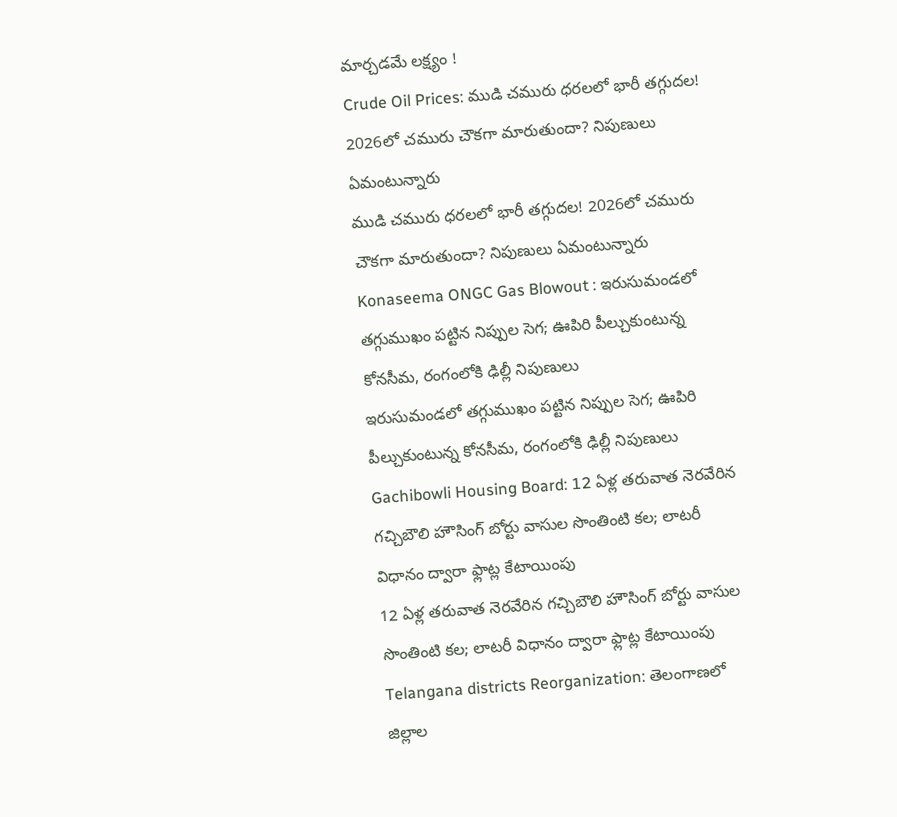మార్చడమే లక్ష్యం !
Crude Oil Prices: ముడి చమురు ధరలలో భారీ తగ్గుదల! 2026లో చమురు చౌకగా మారుతుందా? నిపుణులు ఏమంటున్నారు
ముడి చమురు ధరలలో భారీ తగ్గుదల! 2026లో చమురు చౌకగా మారుతుందా? నిపుణులు ఏమంటున్నారు
Konaseema ONGC Gas Blowout : ఇరుసుమండలో తగ్గుముఖం పట్టిన నిప్పుల సెగ; ఊపిరి పీల్చుకుంటున్న కోనసీమ, రంగంలోకి ఢిల్లీ నిపుణులు
ఇరుసుమండలో తగ్గుముఖం పట్టిన నిప్పుల సెగ; ఊపిరి పీల్చుకుంటున్న కోనసీమ, రంగంలోకి ఢిల్లీ నిపుణులు
Gachibowli Housing Board: 12 ఏళ్ల తరువాత నెరవేరిన గచ్చిబౌలి హౌసింగ్ బోర్టు వాసుల సొంతింటి కల; లాటరీ విధానం ద్వారా ఫ్లాట్ల కేటాయింపు
12 ఏళ్ల తరువాత నెరవేరిన గచ్చిబౌలి హౌసింగ్ బోర్టు వాసుల సొంతింటి కల; లాటరీ విధానం ద్వారా ఫ్లాట్ల కేటాయింపు
Telangana districts Reorganization: తెలంగాణలో జిల్లాల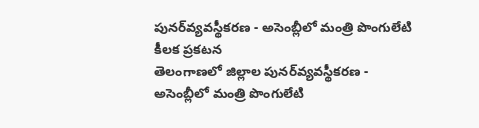పునర్‌వ్యవస్థీకరణ - అసెంబ్లీలో మంత్రి పొంగులేటి కీలక ప్రకటన
తెలంగాణలో జిల్లాల పునర్‌వ్యవస్థీకరణ - అసెంబ్లీలో మంత్రి పొంగులేటి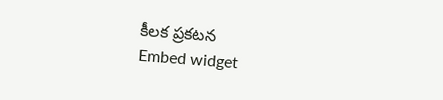కీలక ప్రకటన
Embed widget